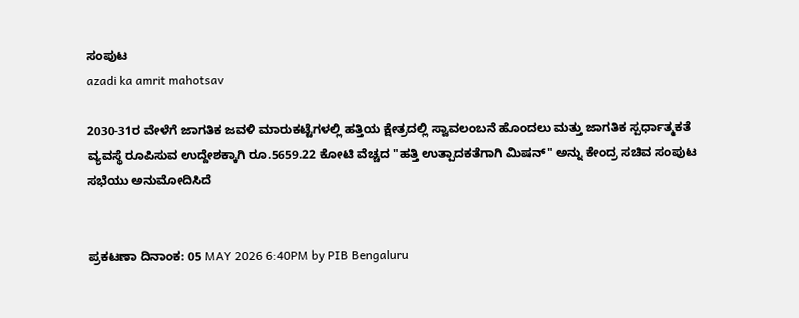ಸಂಪುಟ
azadi ka amrit mahotsav

2030-31ರ ವೇಳೆಗೆ ಜಾಗತಿಕ ಜವಳಿ ಮಾರುಕಟ್ಟೆಗಳಲ್ಲಿ ಹತ್ತಿಯ ಕ್ಷೇತ್ರದಲ್ಲಿ ಸ್ವಾವಲಂಬನೆ ಹೊಂದಲು ಮತ್ತು ಜಾಗತಿಕ ಸ್ಪರ್ಧಾತ್ಮಕತೆ ವ್ಯವಸ್ಥೆ ರೂಪಿಸುವ ಉದ್ದೇಶಕ್ಕಾಗಿ ರೂ.5659.22 ಕೋಟಿ ವೆಚ್ಚದ "ಹತ್ತಿ ಉತ್ಪಾದಕತೆಗಾಗಿ ಮಿಷನ್" ಅನ್ನು ಕೇಂದ್ರ ಸಚಿವ ಸಂಪುಟ ಸಭೆಯು ಅನುಮೋದಿಸಿದೆ


ಪ್ರಕಟಣಾ ದಿನಾಂಕ: 05 MAY 2026 6:40PM by PIB Bengaluru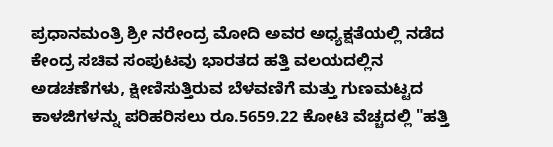ಪ್ರಧಾನಮಂತ್ರಿ ಶ್ರೀ ನರೇಂದ್ರ ಮೋದಿ ಅವರ ಅಧ್ಯಕ್ಷತೆಯಲ್ಲಿ ನಡೆದ ಕೇಂದ್ರ ಸಚಿವ ಸಂಪುಟವು ಭಾರತದ ಹತ್ತಿ ವಲಯದಲ್ಲಿನ ಅಡಚಣೆಗಳು, ಕ್ಷೀಣಿಸುತ್ತಿರುವ ಬೆಳವಣಿಗೆ ಮತ್ತು ಗುಣಮಟ್ಟದ ಕಾಳಜಿಗಳನ್ನು ಪರಿಹರಿಸಲು ರೂ.5659.22 ಕೋಟಿ ವೆಚ್ಚದಲ್ಲಿ "ಹತ್ತಿ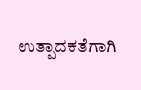ಉತ್ಪಾದಕತೆಗಾಗಿ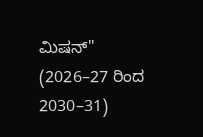ಮಿಷನ್" (2026–27 ರಿಂದ 2030–31)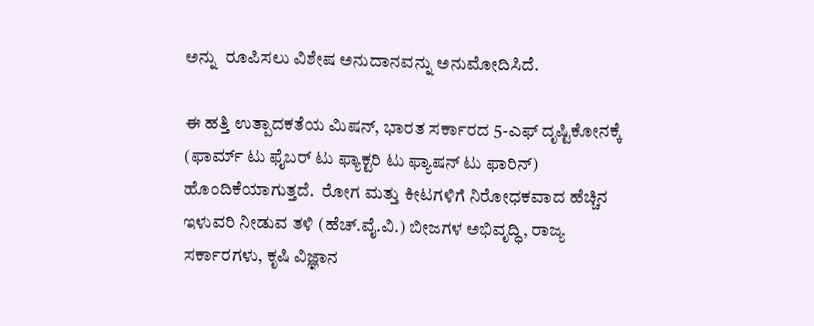ಅನ್ನು  ರೂಪಿಸಲು ವಿಶೇಷ ಅನುದಾನವನ್ನು ಅನುಮೋದಿಸಿದೆ.

ಈ ಹತ್ತಿ ಉತ್ಪಾದಕತೆಯ ಮಿಷನ್, ಭಾರತ ಸರ್ಕಾರದ 5-ಎಫ್ ದೃಷ್ಟಿಕೋನಕ್ಕೆ (ಫಾರ್ಮ್ ಟು ಫೈಬರ್ ಟು ಫ್ಯಾಕ್ಟರಿ ಟು ಫ್ಯಾಷನ್ ಟು ಫಾರಿನ್) ಹೊಂದಿಕೆಯಾಗುತ್ತದೆ.  ರೋಗ ಮತ್ತು ಕೀಟಗಳಿಗೆ ನಿರೋಧಕವಾದ ಹೆಚ್ಚಿನ ಇಳುವರಿ ನೀಡುವ ತಳಿ (ಹೆಚ್.ವೈ.ವಿ.) ಬೀಜಗಳ ಅಭಿವೃದ್ಧಿ, ರಾಜ್ಯ ಸರ್ಕಾರಗಳು, ಕೃಷಿ ವಿಜ್ಞಾನ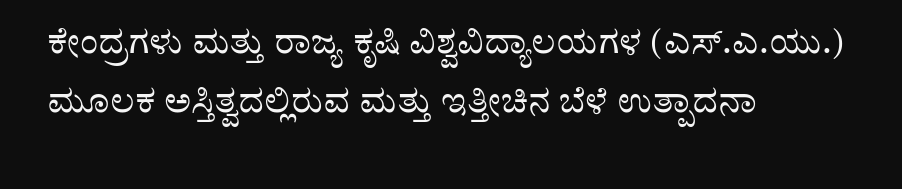ಕೇಂದ್ರಗಳು ಮತ್ತು ರಾಜ್ಯ ಕೃಷಿ ವಿಶ್ವವಿದ್ಯಾಲಯಗಳ (ಎಸ್.ಎ.ಯು.) ಮೂಲಕ ಅಸ್ತಿತ್ವದಲ್ಲಿರುವ ಮತ್ತು ಇತ್ತೀಚಿನ ಬೆಳೆ ಉತ್ಪಾದನಾ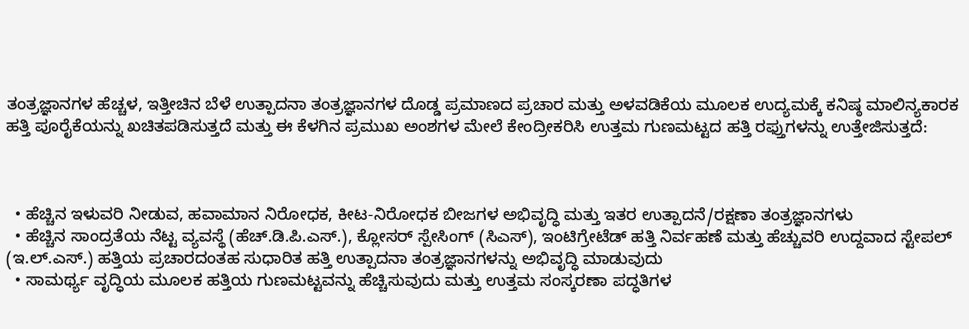ತಂತ್ರಜ್ಞಾನಗಳ ಹೆಚ್ಚಳ, ಇತ್ತೀಚಿನ ಬೆಳೆ ಉತ್ಪಾದನಾ ತಂತ್ರಜ್ಞಾನಗಳ ದೊಡ್ಡ ಪ್ರಮಾಣದ ಪ್ರಚಾರ ಮತ್ತು ಅಳವಡಿಕೆಯ ಮೂಲಕ ಉದ್ಯಮಕ್ಕೆ ಕನಿಷ್ಠ ಮಾಲಿನ್ಯಕಾರಕ ಹತ್ತಿ ಪೂರೈಕೆಯನ್ನು ಖಚಿತಪಡಿಸುತ್ತದೆ ಮತ್ತು ಈ ಕೆಳಗಿನ ಪ್ರಮುಖ ಅಂಶಗಳ ಮೇಲೆ ಕೇಂದ್ರೀಕರಿಸಿ ಉತ್ತಮ ಗುಣಮಟ್ಟದ ಹತ್ತಿ ರಫ್ತುಗಳನ್ನು ಉತ್ತೇಜಿಸುತ್ತದೆ:



  • ಹೆಚ್ಚಿನ ಇಳುವರಿ ನೀಡುವ, ಹವಾಮಾನ ನಿರೋಧಕ, ಕೀಟ-ನಿರೋಧಕ ಬೀಜಗಳ ಅಭಿವೃದ್ಧಿ ಮತ್ತು ಇತರ ಉತ್ಪಾದನೆ/ರಕ್ಷಣಾ ತಂತ್ರಜ್ಞಾನಗಳು
  • ಹೆಚ್ಚಿನ ಸಾಂದ್ರತೆಯ ನೆಟ್ಟ ವ್ಯವಸ್ಥೆ (ಹೆಚ್.ಡಿ.ಪಿ.ಎಸ್.), ಕ್ಲೋಸರ್ ಸ್ಪೇಸಿಂಗ್ (ಸಿಎಸ್), ಇಂಟಿಗ್ರೇಟೆಡ್ ಹತ್ತಿ ನಿರ್ವಹಣೆ ಮತ್ತು ಹೆಚ್ಚುವರಿ ಉದ್ದವಾದ ಸ್ಟೇಪಲ್ (ಇ.ಲ್.ಎಸ್.) ಹತ್ತಿಯ ಪ್ರಚಾರದಂತಹ ಸುಧಾರಿತ ಹತ್ತಿ ಉತ್ಪಾದನಾ ತಂತ್ರಜ್ಞಾನಗಳನ್ನು ಅಭಿವೃದ್ಧಿ ಮಾಡುವುದು
  • ಸಾಮರ್ಥ್ಯ ವೃದ್ಧಿಯ ಮೂಲಕ ಹತ್ತಿಯ ಗುಣಮಟ್ಟವನ್ನು ಹೆಚ್ಚಿಸುವುದು ಮತ್ತು ಉತ್ತಮ ಸಂಸ್ಕರಣಾ ಪದ್ಧತಿಗಳ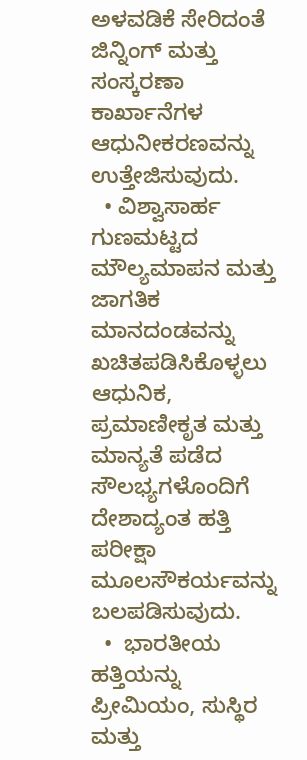ಅಳವಡಿಕೆ ಸೇರಿದಂತೆ ಜಿನ್ನಿಂಗ್ ಮತ್ತು ಸಂಸ್ಕರಣಾ ಕಾರ್ಖಾನೆಗಳ ಆಧುನೀಕರಣವನ್ನು ಉತ್ತೇಜಿಸುವುದು.
  • ವಿಶ್ವಾಸಾರ್ಹ ಗುಣಮಟ್ಟದ ಮೌಲ್ಯಮಾಪನ ಮತ್ತು ಜಾಗತಿಕ ಮಾನದಂಡವನ್ನು ಖಚಿತಪಡಿಸಿಕೊಳ್ಳಲು ಆಧುನಿಕ, ಪ್ರಮಾಣೀಕೃತ ಮತ್ತು ಮಾನ್ಯತೆ ಪಡೆದ ಸೌಲಭ್ಯಗಳೊಂದಿಗೆ ದೇಶಾದ್ಯಂತ ಹತ್ತಿ ಪರೀಕ್ಷಾ ಮೂಲಸೌಕರ್ಯವನ್ನು ಬಲಪಡಿಸುವುದು.
  •  ಭಾರತೀಯ ಹತ್ತಿಯನ್ನು ಪ್ರೀಮಿಯಂ, ಸುಸ್ಥಿರ ಮತ್ತು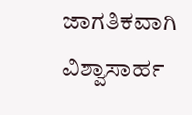ಜಾಗತಿಕವಾಗಿ ವಿಶ್ವಾಸಾರ್ಹ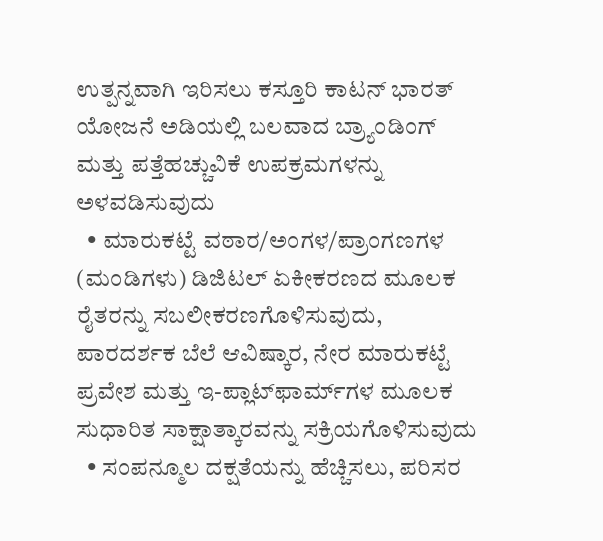ಉತ್ಪನ್ನವಾಗಿ ಇರಿಸಲು ಕಸ್ತೂರಿ ಕಾಟನ್ ಭಾರತ್ ಯೋಜನೆ ಅಡಿಯಲ್ಲಿ ಬಲವಾದ ಬ್ರ್ಯಾಂಡಿಂಗ್ ಮತ್ತು ಪತ್ತೆಹಚ್ಚುವಿಕೆ ಉಪಕ್ರಮಗಳನ್ನು ಅಳವಡಿಸುವುದು
  • ಮಾರುಕಟ್ಟೆ ವಠಾರ/ಅಂಗಳ/ಪ್ರಾಂಗಣಗಳ (ಮಂಡಿಗಳು) ಡಿಜಿಟಲ್ ಏಕೀಕರಣದ ಮೂಲಕ ರೈತರನ್ನು ಸಬಲೀಕರಣಗೊಳಿಸುವುದು, ಪಾರದರ್ಶಕ ಬೆಲೆ ಆವಿಷ್ಕಾರ, ನೇರ ಮಾರುಕಟ್ಟೆ ಪ್ರವೇಶ ಮತ್ತು ಇ-ಪ್ಲಾಟ್‌ಫಾರ್ಮ್‌ಗಳ ಮೂಲಕ ಸುಧಾರಿತ ಸಾಕ್ಷಾತ್ಕಾರವನ್ನು ಸಕ್ರಿಯಗೊಳಿಸುವುದು
  • ಸಂಪನ್ಮೂಲ ದಕ್ಷತೆಯನ್ನು ಹೆಚ್ಚಿಸಲು, ಪರಿಸರ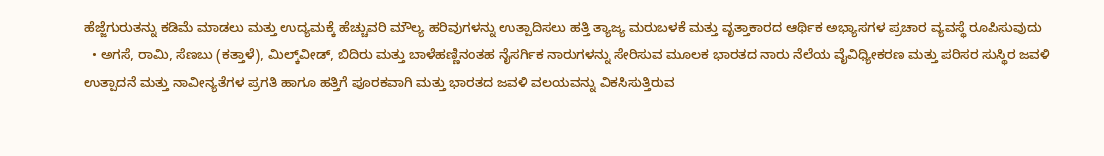ಹೆಜ್ಜೆಗುರುತನ್ನು ಕಡಿಮೆ ಮಾಡಲು ಮತ್ತು ಉದ್ಯಮಕ್ಕೆ ಹೆಚ್ಚುವರಿ ಮೌಲ್ಯ ಹರಿವುಗಳನ್ನು ಉತ್ಪಾದಿಸಲು ಹತ್ತಿ ತ್ಯಾಜ್ಯ ಮರುಬಳಕೆ ಮತ್ತು ವೃತ್ತಾಕಾರದ ಆರ್ಥಿಕ ಅಭ್ಯಾಸಗಳ ಪ್ರಚಾರ ವ್ಯವಸ್ಥೆ ರೂಪಿಸುವುದು
  • ಅಗಸೆ, ರಾಮಿ, ಸೆಣಬು (ಕತ್ತಾಳೆ), ಮಿಲ್ಕ್‌ವೀಡ್, ಬಿದಿರು ಮತ್ತು ಬಾಳೆಹಣ್ಣಿನಂತಹ ನೈಸರ್ಗಿಕ ನಾರುಗಳನ್ನು ಸೇರಿಸುವ ಮೂಲಕ ಭಾರತದ ನಾರು ನೆಲೆಯ ವೈವಿಧ್ಯೀಕರಣ ಮತ್ತು ಪರಿಸರ ಸುಸ್ಥಿರ ಜವಳಿ ಉತ್ಪಾದನೆ ಮತ್ತು ನಾವೀನ್ಯತೆಗಳ ಪ್ರಗತಿ ಹಾಗೂ ಹತ್ತಿಗೆ ಪೂರಕವಾಗಿ ಮತ್ತು ಭಾರತದ ಜವಳಿ ವಲಯವನ್ನು ವಿಕಸಿಸುತ್ತಿರುವ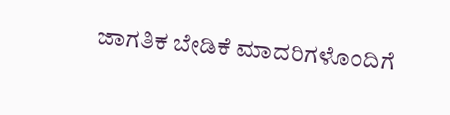ಜಾಗತಿಕ ಬೇಡಿಕೆ ಮಾದರಿಗಳೊಂದಿಗೆ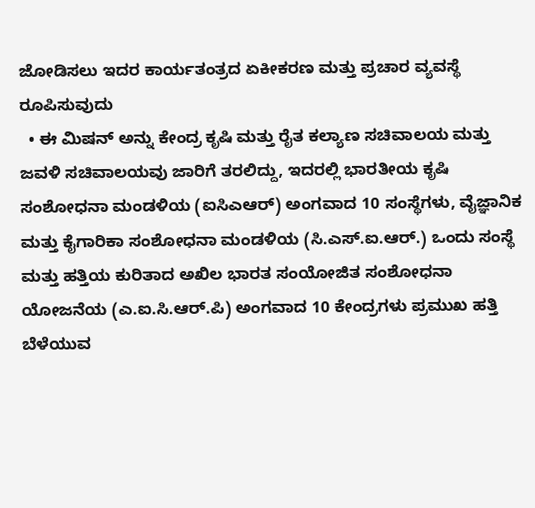ಜೋಡಿಸಲು ಇದರ ಕಾರ್ಯತಂತ್ರದ ಏಕೀಕರಣ ಮತ್ತು ಪ್ರಚಾರ ವ್ಯವಸ್ಥೆ ರೂಪಿಸುವುದು
  • ಈ ಮಿಷನ್ ಅನ್ನು ಕೇಂದ್ರ ಕೃಷಿ ಮತ್ತು ರೈತ ಕಲ್ಯಾಣ ಸಚಿವಾಲಯ ಮತ್ತು ಜವಳಿ ಸಚಿವಾಲಯವು ಜಾರಿಗೆ ತರಲಿದ್ದು, ಇದರಲ್ಲಿ ಭಾರತೀಯ ಕೃಷಿ ಸಂಶೋಧನಾ ಮಂಡಳಿಯ (ಐಸಿಎಆರ್) ಅಂಗವಾದ 10 ಸಂಸ್ಥೆಗಳು, ವೈಜ್ಞಾನಿಕ ಮತ್ತು ಕೈಗಾರಿಕಾ ಸಂಶೋಧನಾ ಮಂಡಳಿಯ (ಸಿ.ಎಸ್.ಐ.ಆರ್.) ಒಂದು ಸಂಸ್ಥೆ ಮತ್ತು ಹತ್ತಿಯ ಕುರಿತಾದ ಅಖಿಲ ಭಾರತ ಸಂಯೋಜಿತ ಸಂಶೋಧನಾ ಯೋಜನೆಯ (ಎ.ಐ.ಸಿ.ಆರ್.ಪಿ) ಅಂಗವಾದ 10 ಕೇಂದ್ರಗಳು ಪ್ರಮುಖ ಹತ್ತಿ ಬೆಳೆಯುವ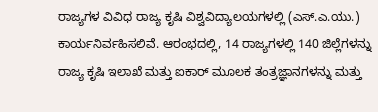ರಾಜ್ಯಗಳ ವಿವಿಧ ರಾಜ್ಯ ಕೃಷಿ ವಿಶ್ವವಿದ್ಯಾಲಯಗಳಲ್ಲಿ (ಎಸ್.ಎ.ಯು.) ಕಾರ್ಯನಿರ್ವಹಿಸಲಿವೆ. ಆರಂಭದಲ್ಲಿ, 14 ರಾಜ್ಯಗಳಲ್ಲಿ 140 ಜಿಲ್ಲೆಗಳನ್ನು ರಾಜ್ಯ ಕೃಷಿ ಇಲಾಖೆ ಮತ್ತು ಐಕಾರ್ ಮೂಲಕ ತಂತ್ರಜ್ಞಾನಗಳನ್ನು ಮತ್ತು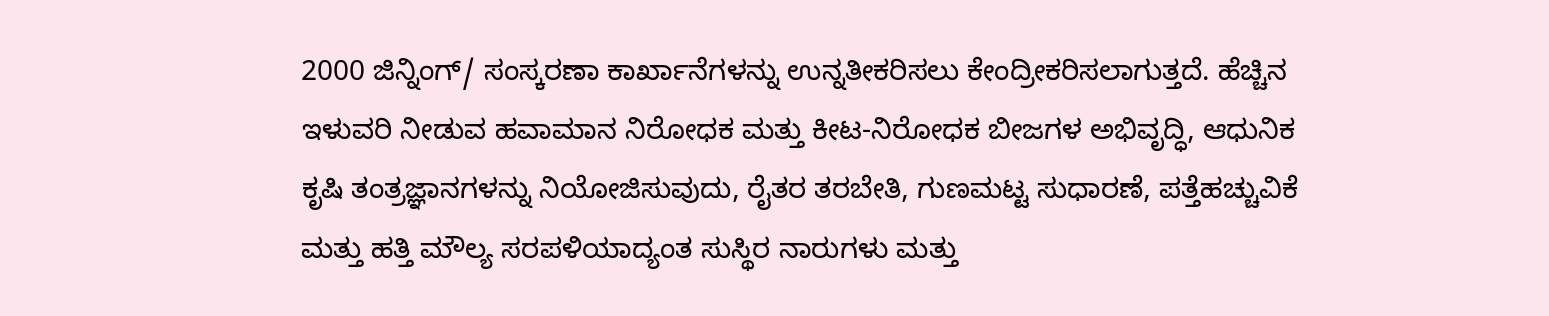2000 ಜಿನ್ನಿಂಗ್/ ಸಂಸ್ಕರಣಾ ಕಾರ್ಖಾನೆಗಳನ್ನು ಉನ್ನತೀಕರಿಸಲು ಕೇಂದ್ರೀಕರಿಸಲಾಗುತ್ತದೆ. ಹೆಚ್ಚಿನ ಇಳುವರಿ ನೀಡುವ ಹವಾಮಾನ ನಿರೋಧಕ ಮತ್ತು ಕೀಟ-ನಿರೋಧಕ ಬೀಜಗಳ ಅಭಿವೃದ್ಧಿ, ಆಧುನಿಕ ಕೃಷಿ ತಂತ್ರಜ್ಞಾನಗಳನ್ನು ನಿಯೋಜಿಸುವುದು, ರೈತರ ತರಬೇತಿ, ಗುಣಮಟ್ಟ ಸುಧಾರಣೆ, ಪತ್ತೆಹಚ್ಚುವಿಕೆ ಮತ್ತು ಹತ್ತಿ ಮೌಲ್ಯ ಸರಪಳಿಯಾದ್ಯಂತ ಸುಸ್ಥಿರ ನಾರುಗಳು ಮತ್ತು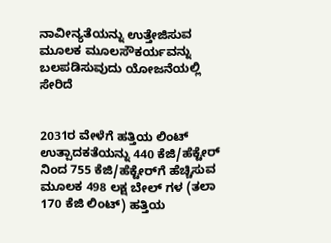ನಾವೀನ್ಯತೆಯನ್ನು ಉತ್ತೇಜಿಸುವ ಮೂಲಕ ಮೂಲಸೌಕರ್ಯವನ್ನು ಬಲಪಡಿಸುವುದು ಯೋಜನೆಯಲ್ಲಿ ಸೇರಿದೆ


2031ರ ವೇಳೆಗೆ ಹತ್ತಿಯ ಲಿಂಟ್ ಉತ್ಪಾದಕತೆಯನ್ನು 440 ಕೆಜಿ/ಹೆಕ್ಟೇರ್ ನಿಂದ 755 ಕೆಜಿ/ಹೆಕ್ಟೇರ್‌ಗೆ ಹೆಚ್ಚಿಸುವ ಮೂಲಕ 498 ಲಕ್ಷ ಬೇಲ್‌ ಗಳ (ತಲಾ 170 ಕೆಜಿ ಲಿಂಟ್) ಹತ್ತಿಯ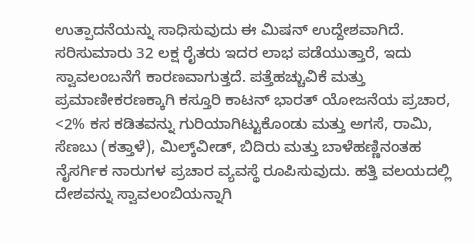ಉತ್ಪಾದನೆಯನ್ನು ಸಾಧಿಸುವುದು ಈ ಮಿಷನ್ ಉದ್ದೇಶವಾಗಿದೆ. ಸರಿಸುಮಾರು 32 ಲಕ್ಷ ರೈತರು ಇದರ ಲಾಭ ಪಡೆಯುತ್ತಾರೆ, ಇದು ಸ್ವಾವಲಂಬನೆಗೆ ಕಾರಣವಾಗುತ್ತದೆ. ಪತ್ತೆಹಚ್ಚುವಿಕೆ ಮತ್ತು ಪ್ರಮಾಣೀಕರಣಕ್ಕಾಗಿ ಕಸ್ತೂರಿ ಕಾಟನ್ ಭಾರತ್‌ ಯೋಜನೆಯ ಪ್ರಚಾರ, <2% ಕಸ ಕಡಿತವನ್ನು ಗುರಿಯಾಗಿಟ್ಟುಕೊಂಡು ಮತ್ತು ಅಗಸೆ, ರಾಮಿ, ಸೆಣಬು (ಕತ್ತಾಳೆ), ಮಿಲ್ಕ್‌ವೀಡ್, ಬಿದಿರು ಮತ್ತು ಬಾಳೆಹಣ್ಣಿನಂತಹ ನೈಸರ್ಗಿಕ ನಾರುಗಳ ಪ್ರಚಾರ ವ್ಯವಸ್ಥೆ ರೂಪಿಸುವುದು. ಹತ್ತಿ ವಲಯದಲ್ಲಿ ದೇಶವನ್ನು ಸ್ವಾವಲಂಬಿಯನ್ನಾಗಿ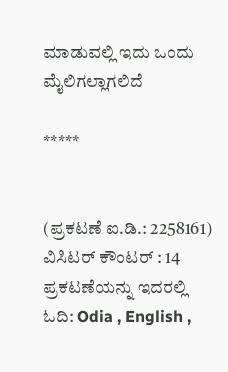ಮಾಡುವಲ್ಲಿ ಇದು ಒಂದು ಮೈಲಿಗಲ್ಲಾಗಲಿದೆ

*****


(ಪ್ರಕಟಣೆ ಐ.ಡಿ.: 2258161) ವಿಸಿಟರ್ ಕೌಂಟರ್ : 14
ಪ್ರಕಟಣೆಯನ್ನು ಇದರಲ್ಲಿ ಓದಿ: Odia , English ,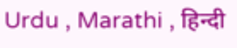Urdu , Marathi , हिन्दी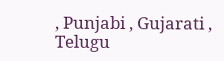, Punjabi , Gujarati , Telugu